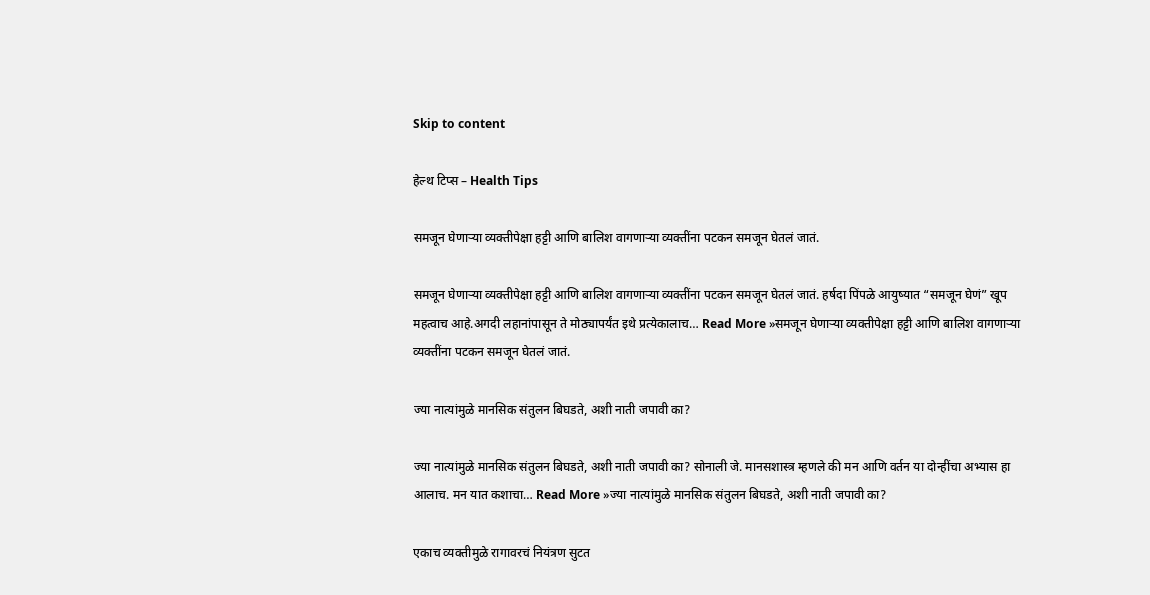Skip to content

हेल्थ टिप्स – Health Tips

समजून घेणाऱ्या व्यक्तीपेक्षा हट्टी आणि बालिश वागणाऱ्या व्यक्तींना पटकन समजून घेतलं जातं.

समजून घेणाऱ्या व्यक्तीपेक्षा हट्टी आणि बालिश वागणाऱ्या व्यक्तींना पटकन समजून घेतलं जातं. हर्षदा पिंपळे आयुष्यात “समजून घेणं” खूप महत्वाच आहे.अगदी लहानांपासून ते मोठ्यापर्यंत इथे प्रत्येकालाच… Read More »समजून घेणाऱ्या व्यक्तीपेक्षा हट्टी आणि बालिश वागणाऱ्या व्यक्तींना पटकन समजून घेतलं जातं.

ज्या नात्यांमुळे मानसिक संतुलन बिघडते, अशी नाती जपावी का?

ज्या नात्यांमुळे मानसिक संतुलन बिघडते, अशी नाती जपावी का? सोनाली जे. मानसशास्त्र म्हणले की मन आणि वर्तन या दोन्हींचा अभ्यास हा आलाच. मन यात कशाचा… Read More »ज्या नात्यांमुळे मानसिक संतुलन बिघडते, अशी नाती जपावी का?

एकाच व्यक्तीमुळे रागावरचं नियंत्रण सुटत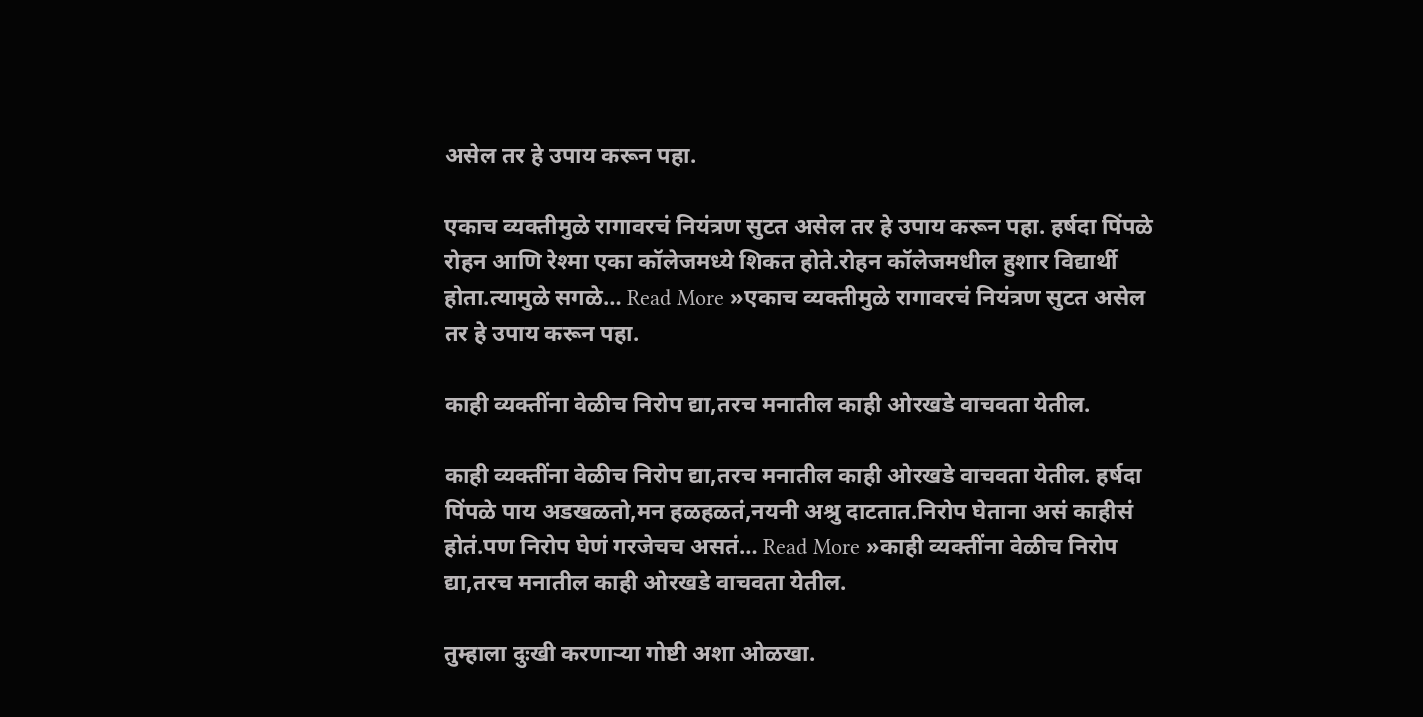असेल तर हे उपाय करून पहा.

एकाच व्यक्तीमुळे रागावरचं नियंत्रण सुटत असेल तर हे उपाय करून पहा. हर्षदा पिंपळे रोहन आणि रेश्मा एका कॉलेजमध्ये शिकत होते.रोहन कॉलेजमधील हुशार विद्यार्थी होता.त्यामुळे सगळे… Read More »एकाच व्यक्तीमुळे रागावरचं नियंत्रण सुटत असेल तर हे उपाय करून पहा.

काही व्यक्तींना वेळीच निरोप द्या,तरच मनातील काही ओरखडे वाचवता येतील.

काही व्यक्तींना वेळीच निरोप द्या,तरच मनातील काही ओरखडे वाचवता येतील. हर्षदा पिंपळे पाय अडखळतो,मन हळहळतं,नयनी अश्रु दाटतात.निरोप घेताना असं काहीसं होतं.पण निरोप घेणं गरजेचच असतं… Read More »काही व्यक्तींना वेळीच निरोप द्या,तरच मनातील काही ओरखडे वाचवता येतील.

तुम्हाला दुःखी करणाऱ्या गोष्टी अशा ओळखा.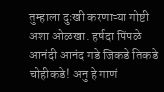तुम्हाला दुःखी करणाऱ्या गोष्टी अशा ओळखा. हर्षदा पिंपळे आनंदी आनंद गडे जिकडे तिकडे चोहीकडे! अनु हे गाणं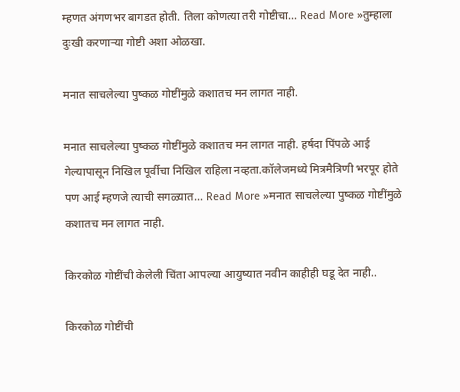म्हणत अंगणभर बागडत होती. तिला कोणत्या तरी गोष्टीचा… Read More »तुम्हाला दुःखी करणाऱ्या गोष्टी अशा ओळखा.

मनात साचलेल्या पुष्कळ गोष्टींमुळे कशातच मन लागत नाही.

मनात साचलेल्या पुष्कळ गोष्टींमुळे कशातच मन लागत नाही. हर्षदा पिंपळे आई गेल्यापासून निखिल पूर्वीचा निखिल राहिला नव्हता.कॉलेजमध्ये मित्रमैत्रिणी भरपूर होते पण आई म्हणजे त्याची सगळ्यात… Read More »मनात साचलेल्या पुष्कळ गोष्टींमुळे कशातच मन लागत नाही.

किरकोळ गोष्टींची केलेली चिंता आपल्या आयुष्यात नवीन काहीही घडू देत नाही..

किरकोळ गोष्टींची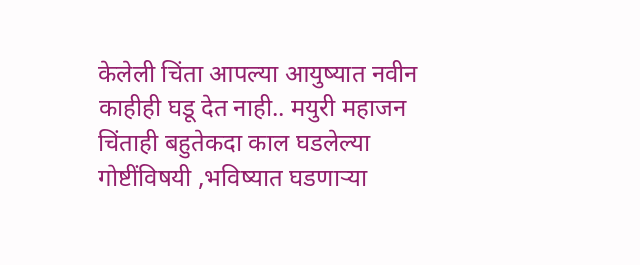केलेली चिंता आपल्या आयुष्यात नवीन काहीही घडू देत नाही.. मयुरी महाजन चिंताही बहुतेकदा काल घडलेल्या गोष्टींविषयी ,भविष्यात घडणाऱ्या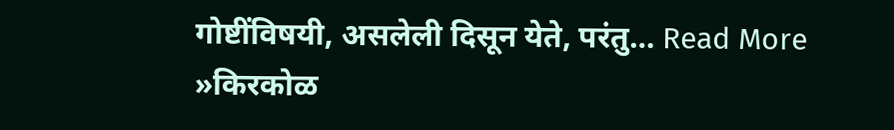गोष्टींविषयी, असलेली दिसून येते, परंतु… Read More »किरकोळ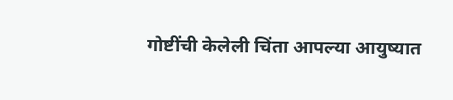गोष्टींची केलेली चिंता आपल्या आयुष्यात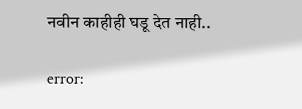नवीन काहीही घडू देत नाही..

error: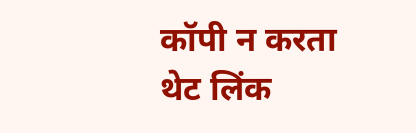कॉपी न करता थेट लिंक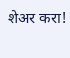शेअर करा!